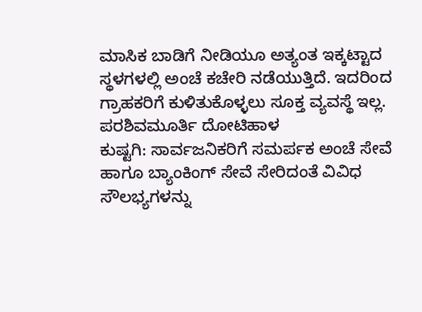ಮಾಸಿಕ ಬಾಡಿಗೆ ನೀಡಿಯೂ ಅತ್ಯಂತ ಇಕ್ಕಟ್ಟಾದ ಸ್ಥಳಗಳಲ್ಲಿ ಅಂಚೆ ಕಚೇರಿ ನಡೆಯುತ್ತಿದೆ. ಇದರಿಂದ ಗ್ರಾಹಕರಿಗೆ ಕುಳಿತುಕೊಳ್ಳಲು ಸೂಕ್ತ ವ್ಯವಸ್ಥೆ ಇಲ್ಲ.
ಪರಶಿವಮೂರ್ತಿ ದೋಟಿಹಾಳ
ಕುಷ್ಟಗಿ: ಸಾರ್ವಜನಿಕರಿಗೆ ಸಮರ್ಪಕ ಅಂಚೆ ಸೇವೆ ಹಾಗೂ ಬ್ಯಾಂಕಿಂಗ್ ಸೇವೆ ಸೇರಿದಂತೆ ವಿವಿಧ ಸೌಲಭ್ಯಗಳನ್ನು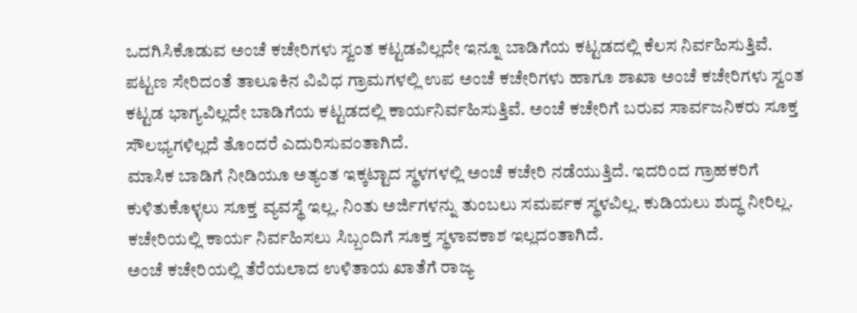ಒದಗಿಸಿಕೊಡುವ ಅಂಚೆ ಕಚೇರಿಗಳು ಸ್ವಂತ ಕಟ್ಟಡವಿಲ್ಲದೇ ಇನ್ನೂ ಬಾಡಿಗೆಯ ಕಟ್ಟಡದಲ್ಲಿ ಕೆಲಸ ನಿರ್ವಹಿಸುತ್ತಿವೆ.
ಪಟ್ಟಣ ಸೇರಿದಂತೆ ತಾಲೂಕಿನ ವಿವಿಧ ಗ್ರಾಮಗಳಲ್ಲಿ ಉಪ ಅಂಚೆ ಕಚೇರಿಗಳು ಹಾಗೂ ಶಾಖಾ ಅಂಚೆ ಕಚೇರಿಗಳು ಸ್ವಂತ ಕಟ್ಟಡ ಭಾಗ್ಯವಿಲ್ಲದೇ ಬಾಡಿಗೆಯ ಕಟ್ಟಡದಲ್ಲಿ ಕಾರ್ಯನಿರ್ವಹಿಸುತ್ತಿವೆ. ಅಂಚೆ ಕಚೇರಿಗೆ ಬರುವ ಸಾರ್ವಜನಿಕರು ಸೂಕ್ತ ಸೌಲಭ್ಯಗಳಿಲ್ಲದೆ ತೊಂದರೆ ಎದುರಿಸುವಂತಾಗಿದೆ.
ಮಾಸಿಕ ಬಾಡಿಗೆ ನೀಡಿಯೂ ಅತ್ಯಂತ ಇಕ್ಕಟ್ಟಾದ ಸ್ಥಳಗಳಲ್ಲಿ ಅಂಚೆ ಕಚೇರಿ ನಡೆಯುತ್ತಿದೆ. ಇದರಿಂದ ಗ್ರಾಹಕರಿಗೆ ಕುಳಿತುಕೊಳ್ಳಲು ಸೂಕ್ತ ವ್ಯವಸ್ಥೆ ಇಲ್ಲ. ನಿಂತು ಅರ್ಜಿಗಳನ್ನು ತುಂಬಲು ಸಮರ್ಪಕ ಸ್ಥಳವಿಲ್ಲ. ಕುಡಿಯಲು ಶುದ್ಧ ನೀರಿಲ್ಲ. ಕಚೇರಿಯಲ್ಲಿ ಕಾರ್ಯ ನಿರ್ವಹಿಸಲು ಸಿಬ್ಬಂದಿಗೆ ಸೂಕ್ತ ಸ್ಥಳಾವಕಾಶ ಇಲ್ಲದಂತಾಗಿದೆ.
ಅಂಚೆ ಕಚೇರಿಯಲ್ಲಿ ತೆರೆಯಲಾದ ಉಳಿತಾಯ ಖಾತೆಗೆ ರಾಜ್ಯ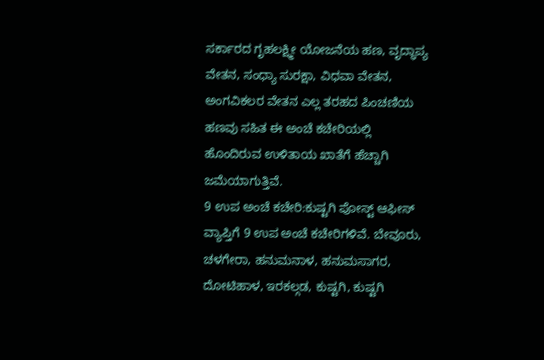ಸರ್ಕಾರದ ಗೃಹಲಕ್ಷ್ಮೀ ಯೋಜನೆಯ ಹಣ, ವೃದ್ಧಾಪ್ಯ ವೇತನ, ಸಂಧ್ಯಾ ಸುರಕ್ಷಾ, ವಿಧವಾ ವೇತನ, ಅಂಗವಿಕಲರ ವೇತನ ಎಲ್ಲ ತರಹದ ಪಿಂಚಣಿಯ ಹಣವು ಸಹಿತ ಈ ಅಂಚೆ ಕಚೇರಿಯಲ್ಲಿ ಹೊಂದಿರುವ ಉಳಿತಾಯ ಖಾತೆಗೆ ಹೆಚ್ಚಾಗಿ ಜಮೆಯಾಗುತ್ತಿವೆ.
9 ಉಪ ಅಂಚೆ ಕಚೇರಿ:ಕುಷ್ಟಗಿ ಪೋಸ್ಟ್ ಆಫೀಸ್ ವ್ಯಾಪ್ತಿಗೆ 9 ಉಪ ಅಂಚೆ ಕಚೇರಿಗಳಿವೆ. ಬೇವೂರು, ಚಳಗೇರಾ, ಹನುಮನಾಳ, ಹನುಮಸಾಗರ, ದೋಟಿಹಾಳ, ಇರಕಲ್ಗಡ, ಕುಷ್ಟಗಿ, ಕುಷ್ಟಗಿ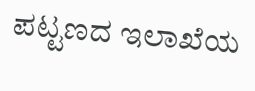ಪಟ್ಟಣದ ಇಲಾಖೆಯ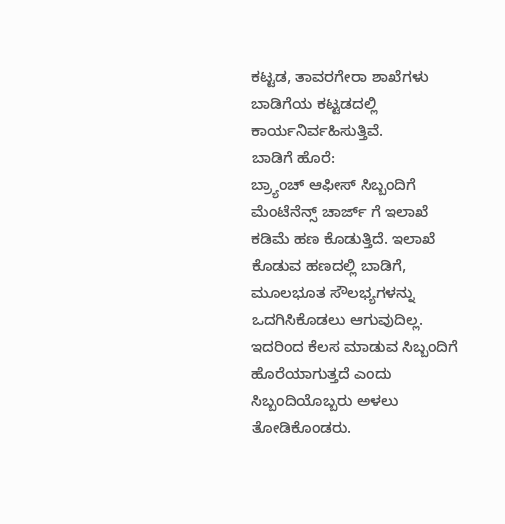ಕಟ್ಟಡ, ತಾವರಗೇರಾ ಶಾಖೆಗಳು ಬಾಡಿಗೆಯ ಕಟ್ಟಡದಲ್ಲಿ ಕಾರ್ಯನಿರ್ವಹಿಸುತ್ತಿವೆ.
ಬಾಡಿಗೆ ಹೊರೆ:
ಬ್ರ್ಯಾಂಚ್ ಆಫೀಸ್ ಸಿಬ್ಬಂದಿಗೆ ಮೆಂಟೆನೆನ್ಸ್ ಚಾರ್ಜ್ ಗೆ ಇಲಾಖೆ ಕಡಿಮೆ ಹಣ ಕೊಡುತ್ತಿದೆ. ಇಲಾಖೆ ಕೊಡುವ ಹಣದಲ್ಲಿ ಬಾಡಿಗೆ, ಮೂಲಭೂತ ಸೌಲಭ್ಯಗಳನ್ನು ಒದಗಿಸಿಕೊಡಲು ಆಗುವುದಿಲ್ಲ. ಇದರಿಂದ ಕೆಲಸ ಮಾಡುವ ಸಿಬ್ಬಂದಿಗೆ ಹೊರೆಯಾಗುತ್ತದೆ ಎಂದು ಸಿಬ್ಬಂದಿಯೊಬ್ಬರು ಅಳಲು ತೋಡಿಕೊಂಡರು.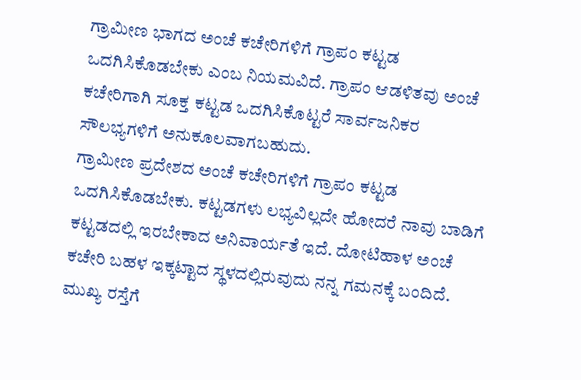ಗ್ರಾಮೀಣ ಭಾಗದ ಅಂಚೆ ಕಚೇರಿಗಳಿಗೆ ಗ್ರಾಪಂ ಕಟ್ಟಡ ಒದಗಿಸಿಕೊಡಬೇಕು ಎಂಬ ನಿಯಮವಿದೆ. ಗ್ರಾಪಂ ಆಡಳಿತವು ಅಂಚೆ ಕಚೇರಿಗಾಗಿ ಸೂಕ್ತ ಕಟ್ಟಡ ಒದಗಿಸಿಕೊಟ್ಟರೆ ಸಾರ್ವಜನಿಕರ ಸೌಲಭ್ಯಗಳಿಗೆ ಅನುಕೂಲವಾಗಬಹುದು.
ಗ್ರಾಮೀಣ ಪ್ರದೇಶದ ಅಂಚೆ ಕಚೇರಿಗಳಿಗೆ ಗ್ರಾಪಂ ಕಟ್ಟಡ ಒದಗಿಸಿಕೊಡಬೇಕು. ಕಟ್ಟಡಗಳು ಲಭ್ಯವಿಲ್ಲದೇ ಹೋದರೆ ನಾವು ಬಾಡಿಗೆ ಕಟ್ಟಡದಲ್ಲಿ ಇರಬೇಕಾದ ಅನಿವಾರ್ಯತೆ ಇದೆ. ದೋಟಿಹಾಳ ಅಂಚೆ ಕಚೇರಿ ಬಹಳ ಇಕ್ಕಟ್ಟಾದ ಸ್ಥಳದಲ್ಲಿರುವುದು ನನ್ನ ಗಮನಕ್ಕೆ ಬಂದಿದೆ. ಮುಖ್ಯ ರಸ್ತೆಗೆ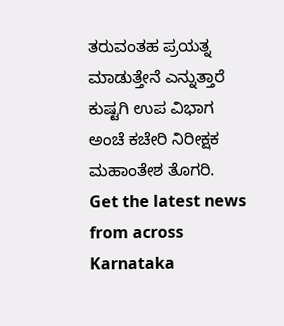ತರುವಂತಹ ಪ್ರಯತ್ನ ಮಾಡುತ್ತೇನೆ ಎನ್ನುತ್ತಾರೆ ಕುಷ್ಟಗಿ ಉಪ ವಿಭಾಗ ಅಂಚೆ ಕಚೇರಿ ನಿರೀಕ್ಷಕ ಮಹಾಂತೇಶ ತೊಗರಿ.
Get the latest news from across Karnataka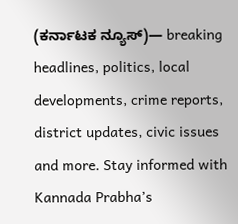(ಕರ್ನಾಟಕ ನ್ಯೂಸ್)— breaking headlines, politics, local developments, crime reports, district updates, civic issues and more. Stay informed with Kannada Prabha’s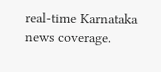real‑time Karnataka news coverage.